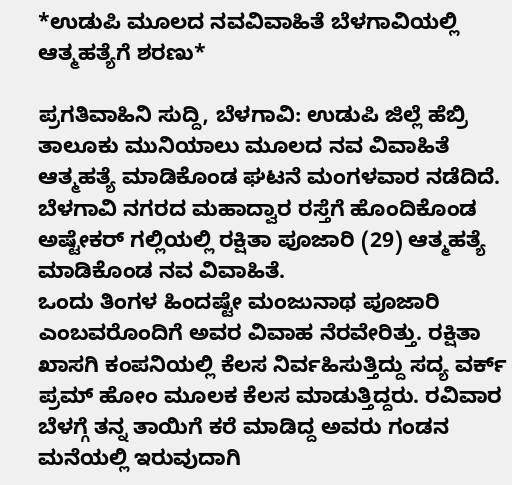*ಉಡುಪಿ ಮೂಲದ ನವವಿವಾಹಿತೆ ಬೆಳಗಾವಿಯಲ್ಲಿ ಆತ್ಮಹತ್ಯೆಗೆ ಶರಣು*

ಪ್ರಗತಿವಾಹಿನಿ ಸುದ್ದಿ, ಬೆಳಗಾವಿ: ಉಡುಪಿ ಜಿಲ್ಲೆ ಹೆಬ್ರಿ ತಾಲೂಕು ಮುನಿಯಾಲು ಮೂಲದ ನವ ವಿವಾಹಿತೆ ಆತ್ಮಹತ್ಯೆ ಮಾಡಿಕೊಂಡ ಘಟನೆ ಮಂಗಳವಾರ ನಡೆದಿದೆ.
ಬೆಳಗಾವಿ ನಗರದ ಮಹಾದ್ವಾರ ರಸ್ತೆಗೆ ಹೊಂದಿಕೊಂಡ ಅಷ್ಟೇಕರ್ ಗಲ್ಲಿಯಲ್ಲಿ ರಕ್ಷಿತಾ ಪೂಜಾರಿ (29) ಆತ್ಮಹತ್ಯೆ ಮಾಡಿಕೊಂಡ ನವ ವಿವಾಹಿತೆ.
ಒಂದು ತಿಂಗಳ ಹಿಂದಷ್ಟೇ ಮಂಜುನಾಥ ಪೂಜಾರಿ ಎಂಬವರೊಂದಿಗೆ ಅವರ ವಿವಾಹ ನೆರವೇರಿತ್ತು. ರಕ್ಷಿತಾ ಖಾಸಗಿ ಕಂಪನಿಯಲ್ಲಿ ಕೆಲಸ ನಿರ್ವಹಿಸುತ್ತಿದ್ದು ಸದ್ಯ ವರ್ಕ್ ಪ್ರಮ್ ಹೋಂ ಮೂಲಕ ಕೆಲಸ ಮಾಡುತ್ತಿದ್ದರು. ರವಿವಾರ ಬೆಳಗ್ಗೆ ತನ್ನ ತಾಯಿಗೆ ಕರೆ ಮಾಡಿದ್ದ ಅವರು ಗಂಡನ ಮನೆಯಲ್ಲಿ ಇರುವುದಾಗಿ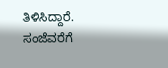ತಿಳಿಸಿದ್ದಾರೆ.
ಸಂಜೆವರೆಗೆ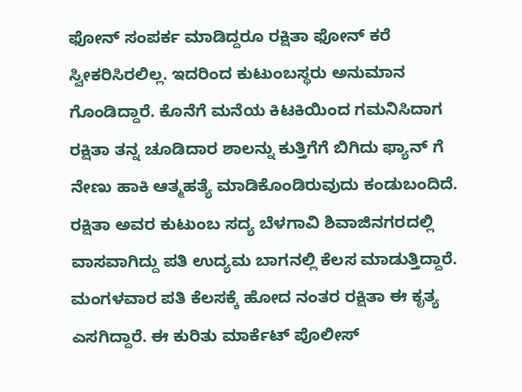ಫೋನ್ ಸಂಪರ್ಕ ಮಾಡಿದ್ದರೂ ರಕ್ಷಿತಾ ಫೋನ್ ಕರೆ ಸ್ವೀಕರಿಸಿರಲಿಲ್ಲ. ಇದರಿಂದ ಕುಟುಂಬಸ್ಥರು ಅನುಮಾನ ಗೊಂಡಿದ್ದಾರೆ. ಕೊನೆಗೆ ಮನೆಯ ಕಿಟಕಿಯಿಂದ ಗಮನಿಸಿದಾಗ ರಕ್ಷಿತಾ ತನ್ನ ಚೂಡಿದಾರ ಶಾಲನ್ನು ಕುತ್ತಿಗೆಗೆ ಬಿಗಿದು ಫ್ಯಾನ್ ಗೆ ನೇಣು ಹಾಕಿ ಆತ್ಮಹತ್ಯೆ ಮಾಡಿಕೊಂಡಿರುವುದು ಕಂಡುಬಂದಿದೆ.
ರಕ್ಷಿತಾ ಅವರ ಕುಟುಂಬ ಸದ್ಯ ಬೆಳಗಾವಿ ಶಿವಾಜಿನಗರದಲ್ಲಿ ವಾಸವಾಗಿದ್ದು ಪತಿ ಉದ್ಯಮ ಬಾಗನಲ್ಲಿ ಕೆಲಸ ಮಾಡುತ್ತಿದ್ದಾರೆ. ಮಂಗಳವಾರ ಪತಿ ಕೆಲಸಕ್ಕೆ ಹೋದ ನಂತರ ರಕ್ಷಿತಾ ಈ ಕೃತ್ಯ ಎಸಗಿದ್ದಾರೆ. ಈ ಕುರಿತು ಮಾರ್ಕೆಟ್ ಪೊಲೀಸ್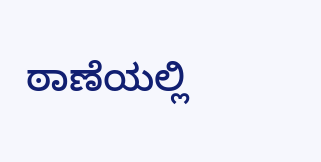ಠಾಣೆಯಲ್ಲಿ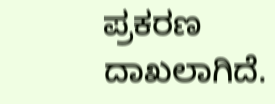ಪ್ರಕರಣ ದಾಖಲಾಗಿದೆ.